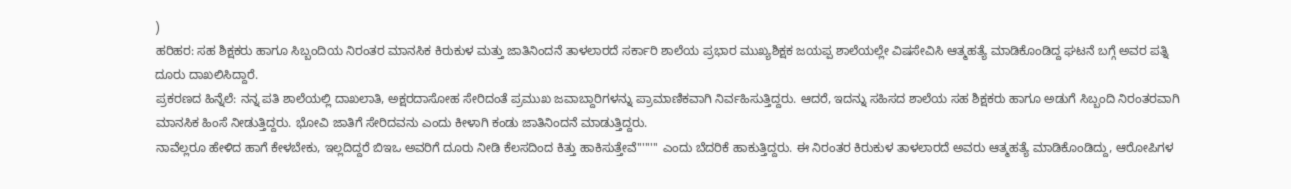)
ಹರಿಹರ: ಸಹ ಶಿಕ್ಷಕರು ಹಾಗೂ ಸಿಬ್ಬಂದಿಯ ನಿರಂತರ ಮಾನಸಿಕ ಕಿರುಕುಳ ಮತ್ತು ಜಾತಿನಿಂದನೆ ತಾಳಲಾರದೆ ಸರ್ಕಾರಿ ಶಾಲೆಯ ಪ್ರಭಾರ ಮುಖ್ಯಶಿಕ್ಷಕ ಜಯಪ್ಪ ಶಾಲೆಯಲ್ಲೇ ವಿಷಸೇವಿಸಿ ಆತ್ಮಹತ್ಯೆ ಮಾಡಿಕೊಂಡಿದ್ದ ಘಟನೆ ಬಗ್ಗೆ ಅವರ ಪತ್ನಿ ದೂರು ದಾಖಲಿಸಿದ್ದಾರೆ.
ಪ್ರಕರಣದ ಹಿನ್ನೆಲೆ: ನನ್ನ ಪತಿ ಶಾಲೆಯಲ್ಲಿ ದಾಖಲಾತಿ, ಅಕ್ಷರದಾಸೋಹ ಸೇರಿದಂತೆ ಪ್ರಮುಖ ಜವಾಬ್ದಾರಿಗಳನ್ನು ಪ್ರಾಮಾಣಿಕವಾಗಿ ನಿರ್ವಹಿಸುತ್ತಿದ್ದರು. ಆದರೆ, ಇದನ್ನು ಸಹಿಸದ ಶಾಲೆಯ ಸಹ ಶಿಕ್ಷಕರು ಹಾಗೂ ಅಡುಗೆ ಸಿಬ್ಬಂದಿ ನಿರಂತರವಾಗಿ ಮಾನಸಿಕ ಹಿಂಸೆ ನೀಡುತ್ತಿದ್ದರು. ಭೋವಿ ಜಾತಿಗೆ ಸೇರಿದವನು ಎಂದು ಕೀಳಾಗಿ ಕಂಡು ಜಾತಿನಿಂದನೆ ಮಾಡುತ್ತಿದ್ದರು.
ನಾವೆಲ್ಲರೂ ಹೇಳಿದ ಹಾಗೆ ಕೇಳಬೇಕು, ಇಲ್ಲದಿದ್ದರೆ ಬಿಇಒ ಅವರಿಗೆ ದೂರು ನೀಡಿ ಕೆಲಸದಿಂದ ಕಿತ್ತು ಹಾಕಿಸುತ್ತೇವೆ'''''''' ಎಂದು ಬೆದರಿಕೆ ಹಾಕುತ್ತಿದ್ದರು. ಈ ನಿರಂತರ ಕಿರುಕುಳ ತಾಳಲಾರದೆ ಅವರು ಆತ್ಮಹತ್ಯೆ ಮಾಡಿಕೊಂಡಿದ್ದು, ಆರೋಪಿಗಳ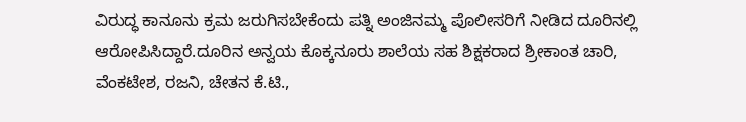ವಿರುದ್ಧ ಕಾನೂನು ಕ್ರಮ ಜರುಗಿಸಬೇಕೆಂದು ಪತ್ನಿ ಅಂಜಿನಮ್ಮ ಪೊಲೀಸರಿಗೆ ನೀಡಿದ ದೂರಿನಲ್ಲಿ ಆರೋಪಿಸಿದ್ದಾರೆ.ದೂರಿನ ಅನ್ವಯ ಕೊಕ್ಕನೂರು ಶಾಲೆಯ ಸಹ ಶಿಕ್ಷಕರಾದ ಶ್ರೀಕಾಂತ ಚಾರಿ, ವೆಂಕಟೇಶ, ರಜನಿ, ಚೇತನ ಕೆ.ಟಿ.,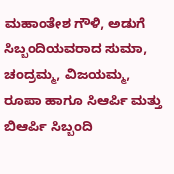ಮಹಾಂತೇಶ ಗೌಳಿ, ಅಡುಗೆ ಸಿಬ್ಬಂದಿಯವರಾದ ಸುಮಾ, ಚಂದ್ರಮ್ಮ, ವಿಜಯಮ್ಮ, ರೂಪಾ ಹಾಗೂ ಸಿಆರ್ಪಿ ಮತ್ತು ಬಿಆರ್ಪಿ ಸಿಬ್ಬಂದಿ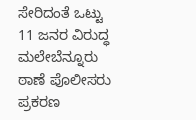ಸೇರಿದಂತೆ ಒಟ್ಟು 11 ಜನರ ವಿರುದ್ಧ ಮಲೇಬೆನ್ನೂರು ಠಾಣೆ ಪೊಲೀಸರು ಪ್ರಕರಣ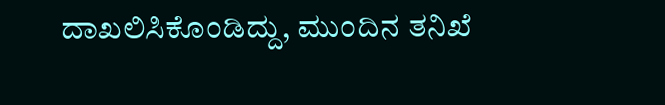ದಾಖಲಿಸಿಕೊಂಡಿದ್ದು, ಮುಂದಿನ ತನಿಖೆ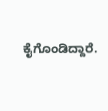ಕೈಗೊಂಡಿದ್ದಾರೆ.